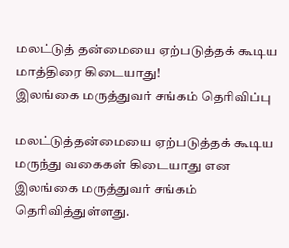மலட்டுத் தன்மையை ஏற்படுத்தக் கூடிய
மாத்திரை கிடையாது!
இலங்கை மருத்துவர் சங்கம் தெரிவிப்பு

மலட்டுத்தன்மையை ஏற்படுத்தக் கூடிய மருந்து வகைகள் கிடையாது என இலங்கை மருத்துவர் சங்கம் தெரிவித்துள்ளது.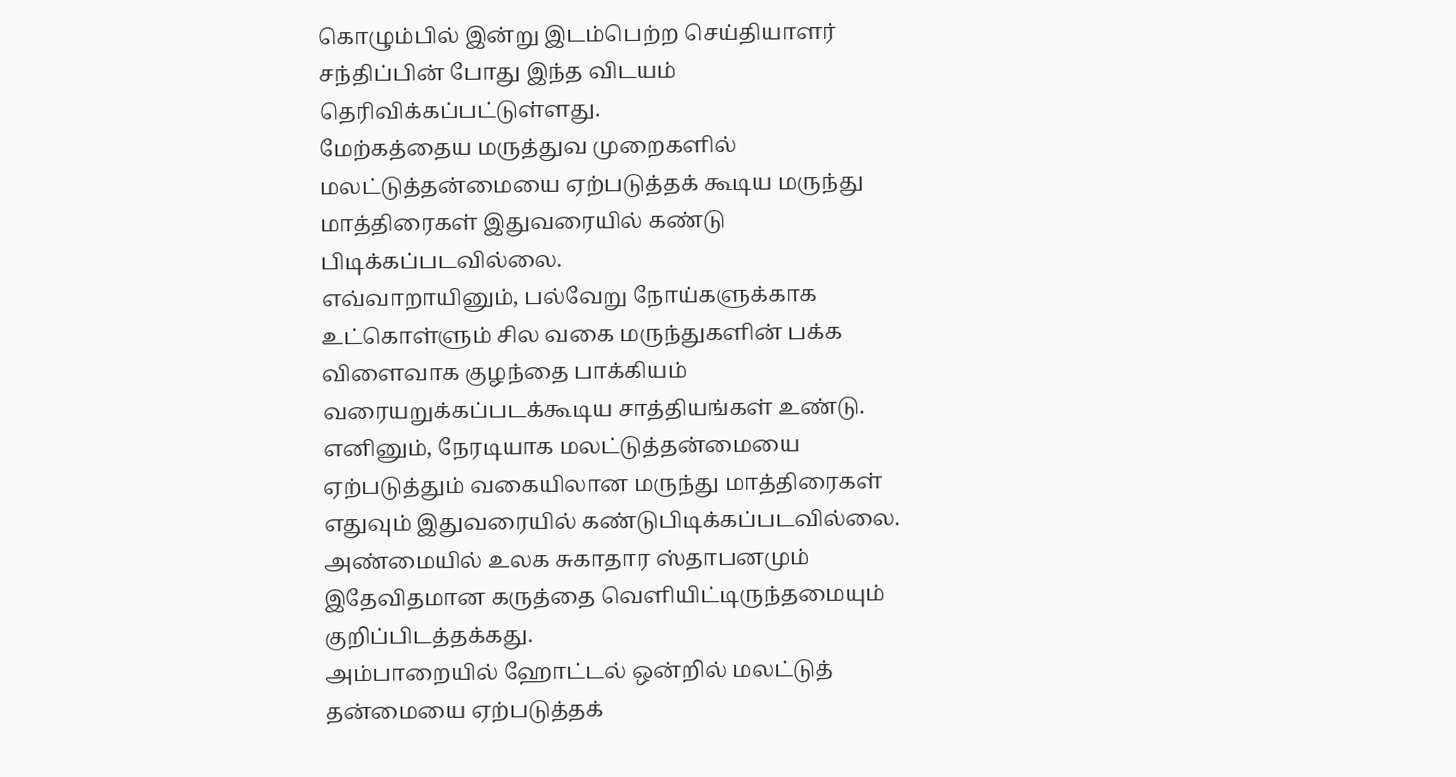கொழும்பில் இன்று இடம்பெற்ற செய்தியாளர் சந்திப்பின் போது இந்த விடயம் தெரிவிக்கப்பட்டுள்ளது.
மேற்கத்தைய மருத்துவ முறைகளில் மலட்டுத்தன்மையை ஏற்படுத்தக் கூடிய மருந்து மாத்திரைகள் இதுவரையில் கண்டு பிடிக்கப்படவில்லை.
எவ்வாறாயினும், பல்வேறு நோய்களுக்காக உட்கொள்ளும் சில வகை மருந்துகளின் பக்க விளைவாக குழந்தை பாக்கியம் வரையறுக்கப்படக்கூடிய சாத்தியங்கள் உண்டு.
எனினும், நேரடியாக மலட்டுத்தன்மையை ஏற்படுத்தும் வகையிலான மருந்து மாத்திரைகள் எதுவும் இதுவரையில் கண்டுபிடிக்கப்படவில்லை.
அண்மையில் உலக சுகாதார ஸ்தாபனமும் இதேவிதமான கருத்தை வெளியிட்டிருந்தமையும் குறிப்பிடத்தக்கது.
அம்பாறையில் ஹோட்டல் ஒன்றில் மலட்டுத் தன்மையை ஏற்படுத்தக்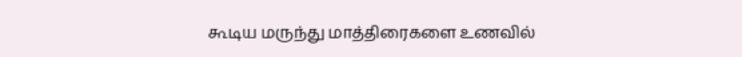கூடிய மருந்து மாத்திரைகளை உணவில்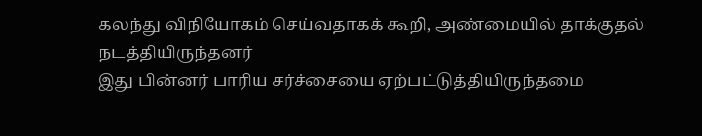கலந்து விநியோகம் செய்வதாகக் கூறி, அண்மையில் தாக்குதல் நடத்தியிருந்தனர்
இது பின்னர் பாரிய சர்ச்சையை ஏற்பட்டுத்தியிருந்தமை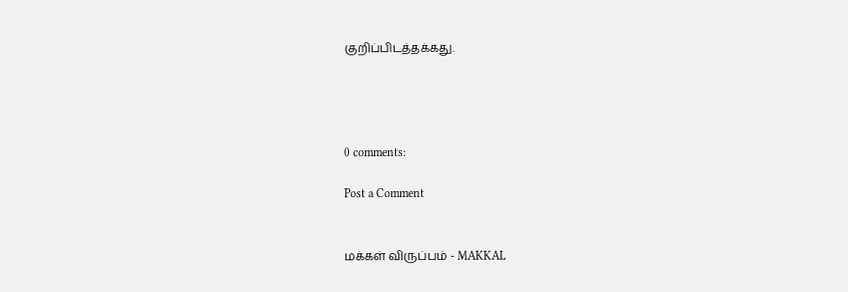குறிப்பிடத்தக்கது.




0 comments:

Post a Comment


மக்கள் விருப்பம் - MAKKAL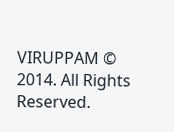VIRUPPAM © 2014. All Rights Reserved.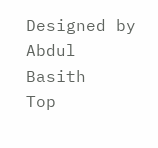Designed by Abdul Basith
Top